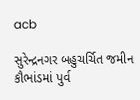acb

સુરેન્દ્રનગર બહુચર્ચિત જમીન કૌભાંડમાં પુર્વ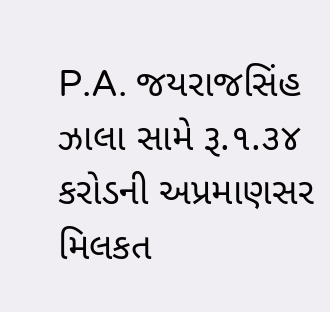P.A. જયરાજસિંહ ઝાલા સામે રૂ.૧.૩૪ કરોડની અપ્રમાણસર મિલકત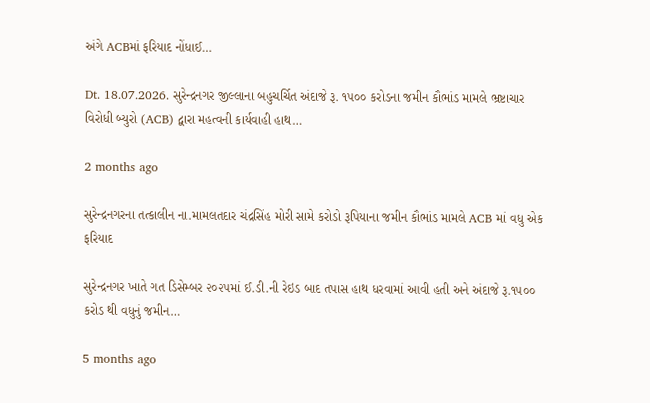અંગે ACBમાં ફરિયાદ નોંધાઈ…

Dt. 18.07.2026. સુરેન્દ્રનગર જીલ્લાના બહુચર્ચિત અંદાજે રૂ. ૧૫૦૦ કરોડના જમીન કૌભાંડ મામલે ભ્રષ્ટાચાર વિરોધી બ્યુરો (ACB) દ્વારા મહત્વની કાર્યવાહી હાથ…

2 months ago

સુરેન્દ્રનગરના તત્કાલીન ના.મામલતદાર ચંદ્રસિંહ મોરી સામે કરોડો રૂપિયાના જમીન કૌભાંડ મામલે ACB માં વધુ એક ફરિયાદ

સુરેન્દ્રનગર ખાતે ગત ડિસેમ્બર ૨૦૨૫માં ઈ.ડી.ની રેઇડ બાદ તપાસ હાથ ધરવામાં આવી હતી અને અંદાજે રૂ.૧૫૦૦ કરોડ થી વધુનું જમીન…

5 months ago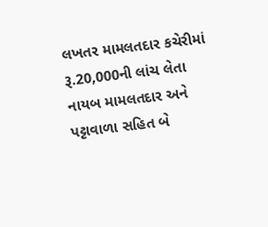લખતર મામલતદાર કચેરીમાં રૂ.20,000ની લાંચ લેતા નાયબ મામલતદાર અને પટ્ટાવાળા સહિત બે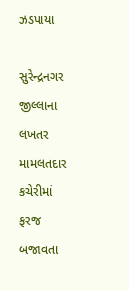ઝડપાયા

સુરેન્દ્રનગર જીલ્લાના લખતર મામલતદાર કચેરીમાં ફરજ બજાવતા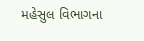મહેસુલ વિભાગના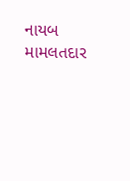નાયબ મામલતદાર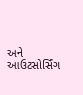અને આઉટસોર્સિંગ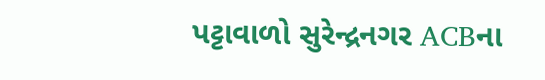પટ્ટાવાળો સુરેન્દ્રનગર ACBના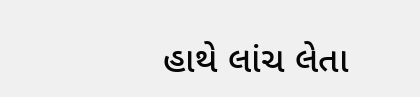હાથે લાંચ લેતા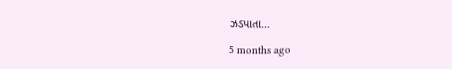ઝડપાતા…

5 months ago